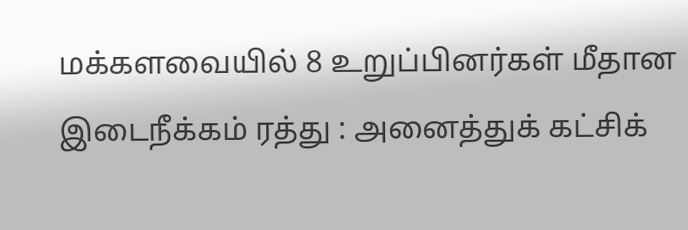மக்களவையில் 8 உறுப்பினர்கள் மீதான இடைநீக்கம் ரத்து : அனைத்துக் கட்சிக்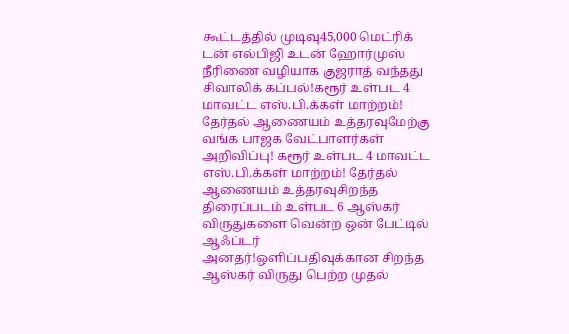கூட்டத்தில் முடிவு45,000 மெட்ரிக் டன் எல்பிஜி உடன் ஹோர்முஸ் நீரிணை வழியாக குஜராத் வந்தது சிவாலிக் கப்பல்!கரூர் உள்பட 4 மாவட்ட எஸ்.பி.க்கள் மாற்றம்! தேர்தல் ஆணையம் உத்தரவுமேற்கு வங்க பாஜக வேட்பாளர்கள் அறிவிப்பு! கரூர் உள்பட 4 மாவட்ட எஸ்.பி.க்கள் மாற்றம்! தேர்தல் ஆணையம் உத்தரவுசிறந்த திரைப்படம் உள்பட 6 ஆஸ்கர் விருதுகளை வென்ற ஒன் பேட்டில் ஆஃப்டர் அனதர்!ஒளிப்பதிவுக்கான சிறந்த ஆஸ்கர் விருது பெற்ற முதல்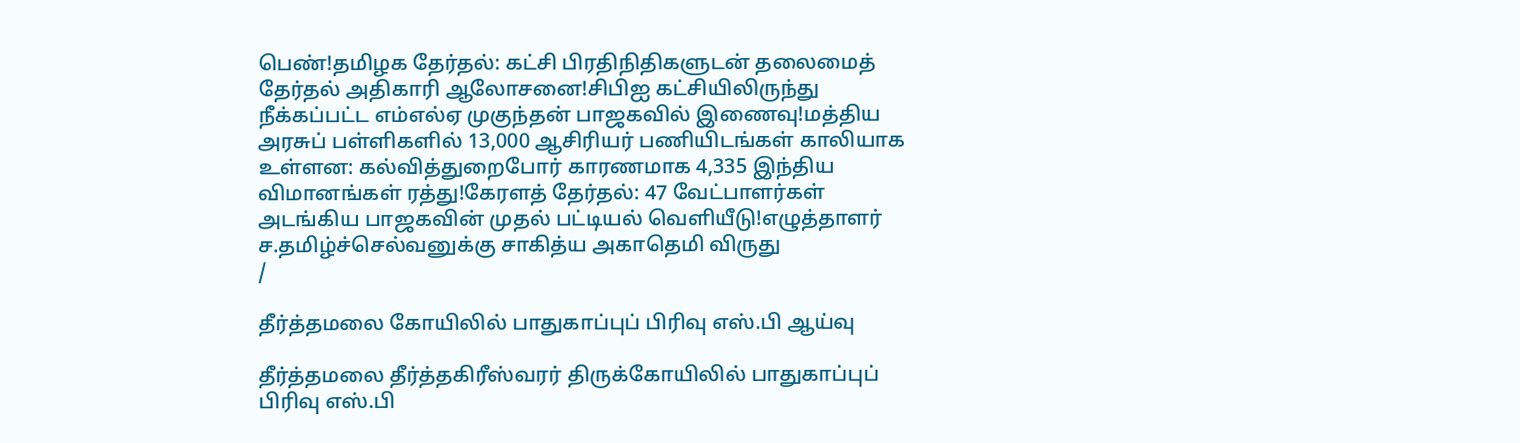பெண்!தமிழக தேர்தல்: கட்சி பிரதிநிதிகளுடன் தலைமைத் தேர்தல் அதிகாரி ஆலோசனை!சிபிஐ கட்சியிலிருந்து நீக்கப்பட்ட எம்எல்ஏ முகுந்தன் பாஜகவில் இணைவு!மத்திய அரசுப் பள்ளிகளில் 13,000 ஆசிரியர் பணியிடங்கள் காலியாக உள்ளன: கல்வித்துறைபோர் காரணமாக 4,335 இந்திய விமானங்கள் ரத்து!கேரளத் தேர்தல்: 47 வேட்பாளர்கள் அடங்கிய பாஜகவின் முதல் பட்டியல் வெளியீடு!எழுத்தாளர் ச.தமிழ்ச்செல்வனுக்கு சாகித்ய அகாதெமி விருது
/

தீர்த்தமலை கோயிலில் பாதுகாப்புப் பிரிவு எஸ்.பி ஆய்வு

தீர்த்தமலை தீர்த்தகிரீஸ்வரர் திருக்கோயிலில் பாதுகாப்புப் பிரிவு எஸ்.பி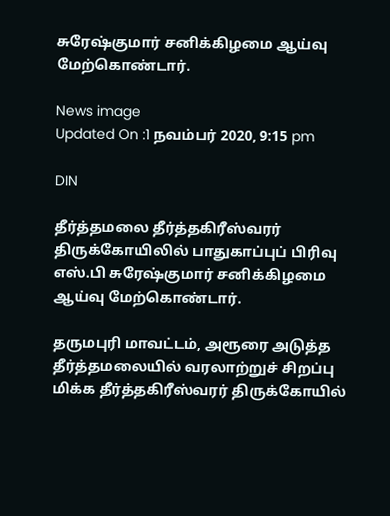சுரேஷ்குமார் சனிக்கிழமை ஆய்வு மேற்கொண்டார்.

News image
Updated On :1 நவம்பர் 2020, 9:15 pm

DIN

தீர்த்தமலை தீர்த்தகிரீஸ்வரர் திருக்கோயிலில் பாதுகாப்புப் பிரிவு எஸ்.பி சுரேஷ்குமார் சனிக்கிழமை ஆய்வு மேற்கொண்டார்.

தருமபுரி மாவட்டம், அரூரை அடுத்த தீர்த்தமலையில் வரலாற்றுச் சிறப்பு மிக்க தீர்த்தகிரீஸ்வரர் திருக்கோயில்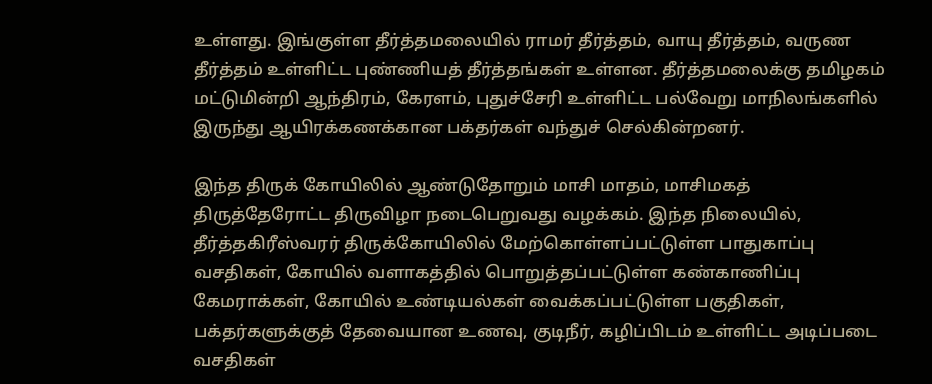உள்ளது. இங்குள்ள தீர்த்தமலையில் ராமர் தீர்த்தம், வாயு தீர்த்தம், வருண தீர்த்தம் உள்ளிட்ட புண்ணியத் தீர்த்தங்கள் உள்ளன. தீர்த்தமலைக்கு தமிழகம் மட்டுமின்றி ஆந்திரம், கேரளம், புதுச்சேரி உள்ளிட்ட பல்வேறு மாநிலங்களில் இருந்து ஆயிரக்கணக்கான பக்தர்கள் வந்துச் செல்கின்றனர்.

இந்த திருக் கோயிலில் ஆண்டுதோறும் மாசி மாதம், மாசிமகத் திருத்தேரோட்ட திருவிழா நடைபெறுவது வழக்கம். இந்த நிலையில், தீர்த்தகிரீஸ்வரர் திருக்கோயிலில் மேற்கொள்ளப்பட்டுள்ள பாதுகாப்பு வசதிகள், கோயில் வளாகத்தில் பொறுத்தப்பட்டுள்ள கண்காணிப்பு கேமராக்கள், கோயில் உண்டியல்கள் வைக்கப்பட்டுள்ள பகுதிகள், பக்தர்களுக்குத் தேவையான உணவு, குடிநீர், கழிப்பிடம் உள்ளிட்ட அடிப்படை வசதிகள்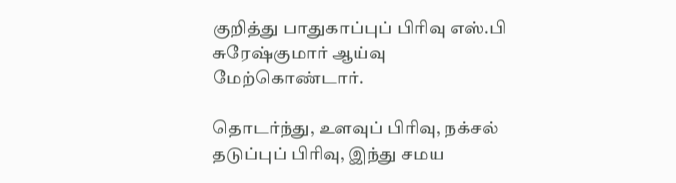குறித்து பாதுகாப்புப் பிரிவு எஸ்.பி சுரேஷ்குமார் ஆய்வு மேற்கொண்டார்.

தொடர்ந்து, உளவுப் பிரிவு, நக்சல் தடுப்புப் பிரிவு, இந்து சமய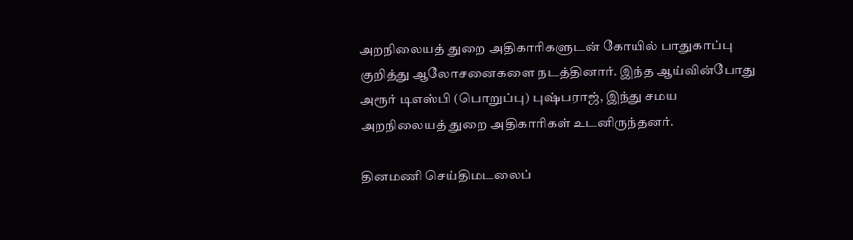அறநிலையத் துறை அதிகாரிகளுடன் கோயில் பாதுகாப்பு குறித்து ஆலோசனைகளை நடத்தினார். இந்த ஆய்வின்போது அரூர் டிஎஸ்பி (பொறுப்பு) புஷ்பராஜ், இந்து சமய அறநிலையத் துறை அதிகாரிகள் உடனிருந்தனர்.

தினமணி செய்திமடலைப்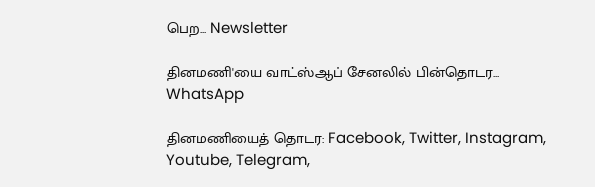பெற... Newsletter

தினமணி'யை வாட்ஸ்ஆப் சேனலில் பின்தொடர... WhatsApp

தினமணியைத் தொடர: Facebook, Twitter, Instagram, Youtube, Telegram,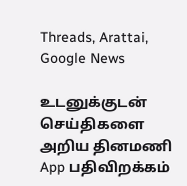Threads, Arattai, Google News

உடனுக்குடன் செய்திகளை அறிய தினமணி App பதிவிறக்கம்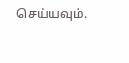செய்யவும்.